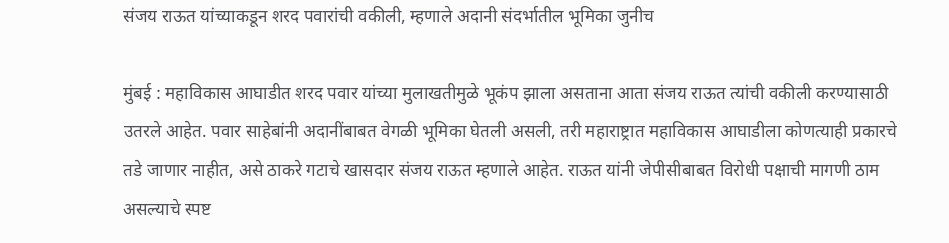संजय राऊत यांच्याकडून शरद पवारांची वकीली, म्हणाले अदानी संदर्भातील भूमिका जुनीच

मुंबई : महाविकास आघाडीत शरद पवार यांच्या मुलाखतीमुळे भूकंप झाला असताना आता संजय राऊत त्यांची वकीली करण्यासाठी उतरले आहेत. पवार साहेबांनी अदानींबाबत वेगळी भूमिका घेतली असली, तरी महाराष्ट्रात महाविकास आघाडीला कोणत्याही प्रकारचे तडे जाणार नाहीत, असे ठाकरे गटाचे खासदार संजय राऊत म्हणाले आहेत. राऊत यांनी जेपीसीबाबत विरोधी पक्षाची मागणी ठाम असल्याचे स्पष्ट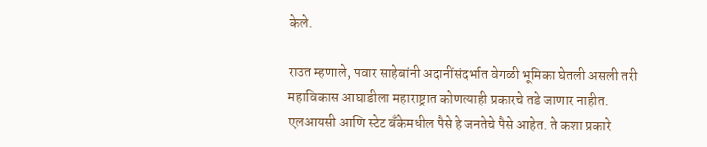केले.

राउत म्हणाले, पवार साहेबांनी अदानींसंदर्भात वेगळी भूमिका घेतली असली तरी महाविकास आघाडीला महाराष्ट्रात कोणत्याही प्रकारचे तडे जाणार नाहीत. एलआयसी आणि स्टेट बँकेमधील पैसे हे जनतेचे पैसे आहेत. ते कशा प्रकारे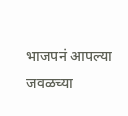भाजपनं आपल्या जवळच्या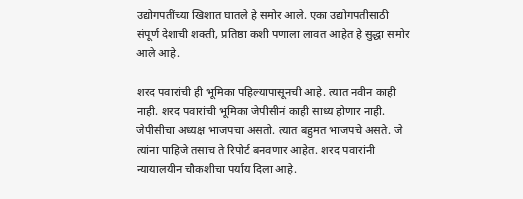उद्योगपतींच्या खिशात घातले हे समोर आले. एका उद्योगपतीसाठी संपूर्ण देशाची शक्ती, प्रतिष्ठा कशी पणाला लावत आहेत हे सुद्धा समोर आले आहे.

शरद पवारांची ही भूमिका पहिल्यापासूनची आहे. त्यात नवीन काही नाही. शरद पवारांची भूमिका जेपीसीनं काही साध्य होणार नाही. जेपीसीचा अध्यक्ष भाजपचा असतो. त्यात बहुमत भाजपचे असते. जे त्यांना पाहिजे तसाच ते रिपोर्ट बनवणार आहेत. शरद पवारांनी न्यायालयीन चौकशीचा पर्याय दिला आहे.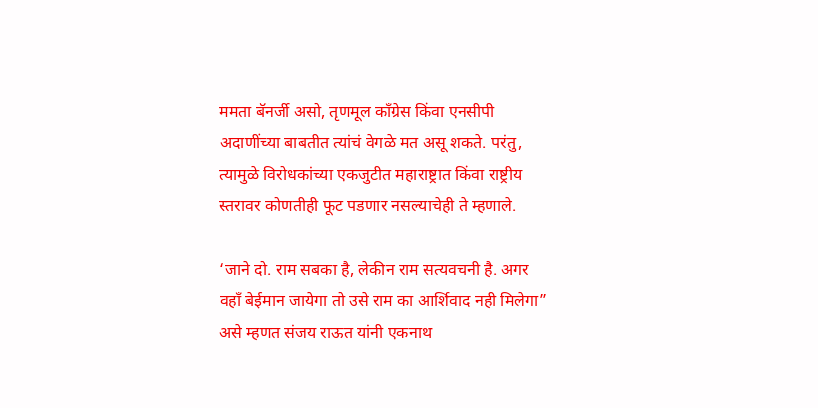ममता बॅनर्जी असो, तृणमूल काँग्रेस किंवा एनसीपी अदाणींच्या बाबतीत त्यांचं वेगळे मत असू शकते. परंतु, त्यामुळे विरोधकांच्या एकजुटीत महाराष्ट्रात किंवा राष्ट्रीय स्तरावर कोणतीही फूट पडणार नसल्याचेही ते म्हणाले.

‘जाने दो. राम सबका है, लेकीन राम सत्यवचनी है. अगर वहाँ बेईमान जायेगा तो उसे राम का आर्शिवाद नही मिलेगा” असे म्हणत संजय राऊत यांनी एकनाथ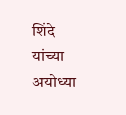शिंदे यांच्या अयोध्या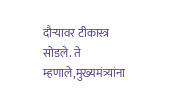दौऱ्यावर टीकास्त्र सोडले. ते म्हणाले,मुख्यमंत्र्यांना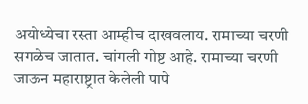अयोध्येचा रस्ता आम्हीच दाखवलाय. रामाच्या चरणी सगळेच जातात. चांगली गोष्ट आहे. रामाच्या चरणी जाऊन महाराष्ट्रात केलेली पापे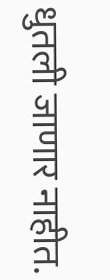धुतली जाणार नाहीत.